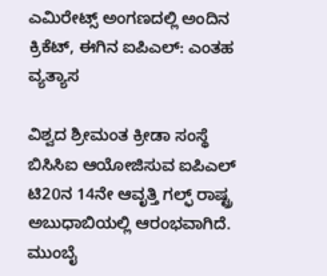ಎಮಿರೇಟ್ಸ್ ಅಂಗಣದಲ್ಲಿ ಅಂದಿನ ಕ್ರಿಕೆಟ್, ಈಗಿನ ಐಪಿಎಲ್: ಎಂತಹ ವ್ಯತ್ಯಾಸ

ವಿಶ್ವದ ಶ್ರೀಮಂತ ಕ್ರೀಡಾ ಸಂಸ್ಥೆ ಬಿಸಿಸಿಐ ಆಯೋಜಿಸುವ ಐಪಿಎಲ್ ಟಿ20ನ 14ನೇ ಆವೃತ್ತಿ ಗಲ್ಫ್ ರಾಷ್ಟ್ರ ಅಬುಧಾಬಿಯಲ್ಲಿ ಆರಂಭವಾಗಿದೆ. ಮುಂಬೈ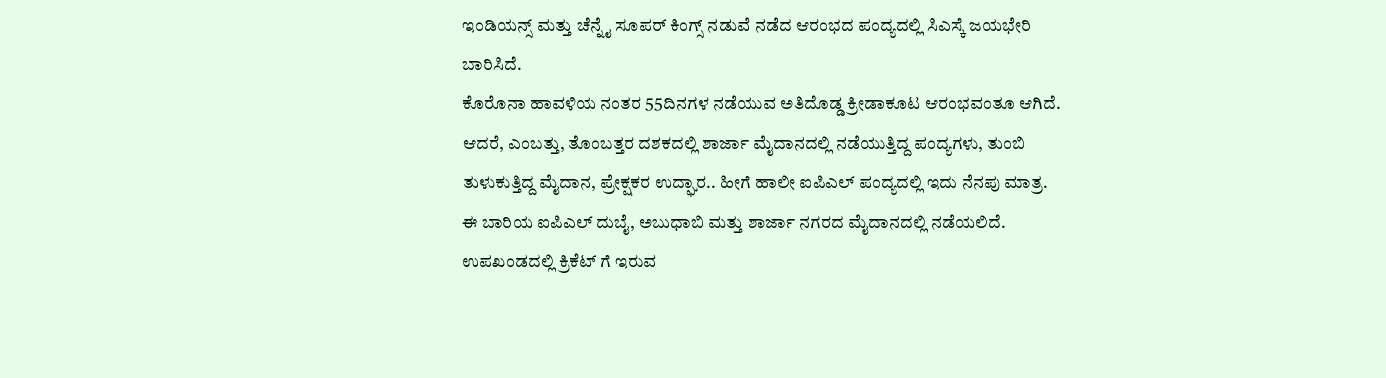ಇಂಡಿಯನ್ಸ್ ಮತ್ತು ಚೆನ್ನೈ ಸೂಪರ್ ಕಿಂಗ್ಸ್ ನಡುವೆ ನಡೆದ ಆರಂಭದ ಪಂದ್ಯದಲ್ಲಿ ಸಿಎಸ್ಕೆ ಜಯಭೇರಿ ಬಾರಿಸಿದೆ.
ಕೊರೊನಾ ಹಾವಳಿಯ ನಂತರ 55ದಿನಗಳ ನಡೆಯುವ ಅತಿದೊಡ್ಡ ಕ್ರೀಡಾಕೂಟ ಆರಂಭವಂತೂ ಆಗಿದೆ. ಆದರೆ, ಎಂಬತ್ತು, ತೊಂಬತ್ತರ ದಶಕದಲ್ಲಿ ಶಾರ್ಜಾ ಮೈದಾನದಲ್ಲಿ ನಡೆಯುತ್ತಿದ್ದ ಪಂದ್ಯಗಳು, ತುಂಬಿ ತುಳುಕುತ್ತಿದ್ದ ಮೈದಾನ, ಪ್ರೇಕ್ಷಕರ ಉದ್ಘಾರ.. ಹೀಗೆ ಹಾಲೀ ಐಪಿಎಲ್ ಪಂದ್ಯದಲ್ಲಿ ಇದು ನೆನಪು ಮಾತ್ರ.
ಈ ಬಾರಿಯ ಐಪಿಎಲ್ ದುಬೈ, ಅಬುಧಾಬಿ ಮತ್ತು ಶಾರ್ಜಾ ನಗರದ ಮೈದಾನದಲ್ಲಿ ನಡೆಯಲಿದೆ. ಉಪಖಂಡದಲ್ಲಿ ಕ್ರಿಕೆಟ್ ಗೆ ಇರುವ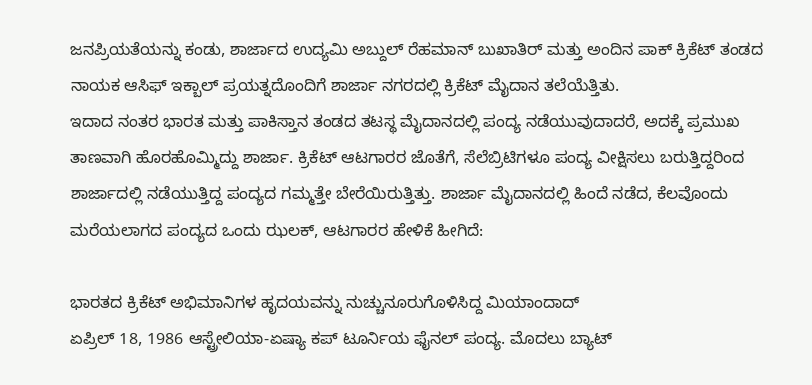ಜನಪ್ರಿಯತೆಯನ್ನು ಕಂಡು, ಶಾರ್ಜಾದ ಉದ್ಯಮಿ ಅಬ್ದುಲ್ ರೆಹಮಾನ್ ಬುಖಾತಿರ್ ಮತ್ತು ಅಂದಿನ ಪಾಕ್ ಕ್ರಿಕೆಟ್ ತಂಡದ ನಾಯಕ ಆಸಿಫ್ ಇಕ್ಬಾಲ್ ಪ್ರಯತ್ನದೊಂದಿಗೆ ಶಾರ್ಜಾ ನಗರದಲ್ಲಿ ಕ್ರಿಕೆಟ್ ಮೈದಾನ ತಲೆಯೆತ್ತಿತು.
ಇದಾದ ನಂತರ ಭಾರತ ಮತ್ತು ಪಾಕಿಸ್ತಾನ ತಂಡದ ತಟಸ್ಥ ಮೈದಾನದಲ್ಲಿ ಪಂದ್ಯ ನಡೆಯುವುದಾದರೆ, ಅದಕ್ಕೆ ಪ್ರಮುಖ ತಾಣವಾಗಿ ಹೊರಹೊಮ್ಮಿದ್ದು ಶಾರ್ಜಾ. ಕ್ರಿಕೆಟ್ ಆಟಗಾರರ ಜೊತೆಗೆ, ಸೆಲೆಬ್ರಿಟಿಗಳೂ ಪಂದ್ಯ ವೀಕ್ಷಿಸಲು ಬರುತ್ತಿದ್ದರಿಂದ ಶಾರ್ಜಾದಲ್ಲಿ ನಡೆಯುತ್ತಿದ್ದ ಪಂದ್ಯದ ಗಮ್ಮತ್ತೇ ಬೇರೆಯಿರುತ್ತಿತ್ತು. ಶಾರ್ಜಾ ಮೈದಾನದಲ್ಲಿ ಹಿಂದೆ ನಡೆದ, ಕೆಲವೊಂದು ಮರೆಯಲಾಗದ ಪಂದ್ಯದ ಒಂದು ಝಲಕ್, ಆಟಗಾರರ ಹೇಳಿಕೆ ಹೀಗಿದೆ:

ಭಾರತದ ಕ್ರಿಕೆಟ್ ಅಭಿಮಾನಿಗಳ ಹೃದಯವನ್ನು ನುಚ್ಚುನೂರುಗೊಳಿಸಿದ್ದ ಮಿಯಾಂದಾದ್
ಏಪ್ರಿಲ್ 18, 1986 ಆಸ್ಟ್ರೇಲಿಯಾ-ಏಷ್ಯಾ ಕಪ್ ಟೂರ್ನಿಯ ಫೈನಲ್ ಪಂದ್ಯ. ಮೊದಲು ಬ್ಯಾಟ್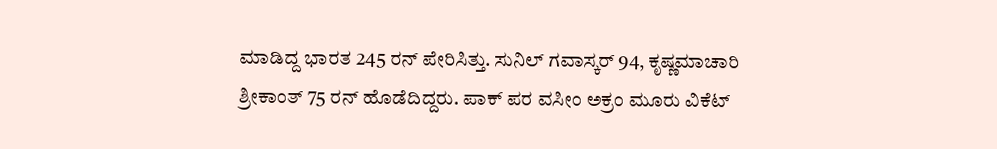ಮಾಡಿದ್ದ ಭಾರತ 245 ರನ್ ಪೇರಿಸಿತ್ತು. ಸುನಿಲ್ ಗವಾಸ್ಕರ್ 94, ಕೃಷ್ಣಮಾಚಾರಿ ಶ್ರೀಕಾಂತ್ 75 ರನ್ ಹೊಡೆದಿದ್ದರು. ಪಾಕ್ ಪರ ವಸೀಂ ಅಕ್ರಂ ಮೂರು ವಿಕೆಟ್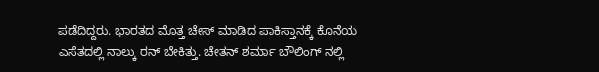ಪಡೆದಿದ್ದರು. ಭಾರತದ ಮೊತ್ತ ಚೇಸ್ ಮಾಡಿದ ಪಾಕಿಸ್ತಾನಕ್ಕೆ ಕೊನೆಯ ಎಸೆತದಲ್ಲಿ ನಾಲ್ಕು ರನ್ ಬೇಕಿತ್ತು. ಚೇತನ್ ಶರ್ಮಾ ಬೌಲಿಂಗ್ ನಲ್ಲಿ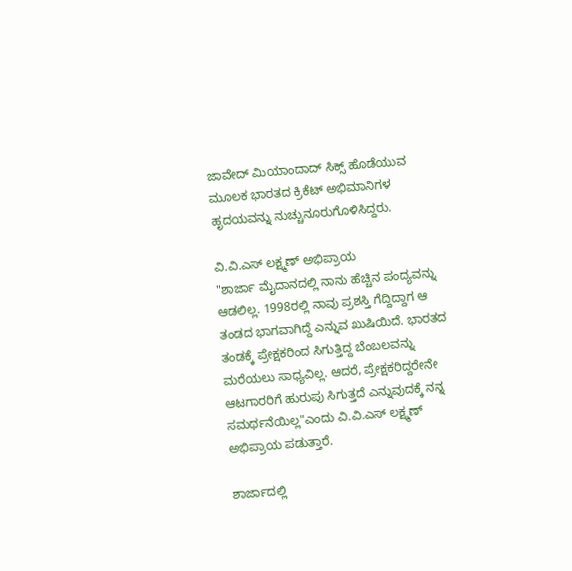ಜಾವೇದ್ ಮಿಯಾಂದಾದ್ ಸಿಕ್ಸ್ ಹೊಡೆಯುವ ಮೂಲಕ ಭಾರತದ ಕ್ರಿಕೆಟ್ ಅಭಿಮಾನಿಗಳ ಹೃದಯವನ್ನು ನುಚ್ಚುನೂರುಗೊಳಿಸಿದ್ದರು.

ವಿ.ವಿ.ಎಸ್ ಲಕ್ಷ್ಮಣ್ ಅಭಿಪ್ರಾಯ
"ಶಾರ್ಜಾ ಮೈದಾನದಲ್ಲಿ ನಾನು ಹೆಚ್ಚಿನ ಪಂದ್ಯವನ್ನು ಆಡಲಿಲ್ಲ. 1998ರಲ್ಲಿ ನಾವು ಪ್ರಶಸ್ತಿ ಗೆದ್ದಿದ್ದಾಗ ಆ ತಂಡದ ಭಾಗವಾಗಿದ್ದೆ ಎನ್ನುವ ಖುಷಿಯಿದೆ. ಭಾರತದ ತಂಡಕ್ಕೆ ಪ್ರೇಕ್ಷಕರಿಂದ ಸಿಗುತ್ತಿದ್ದ ಬೆಂಬಲವನ್ನು ಮರೆಯಲು ಸಾಧ್ಯವಿಲ್ಲ. ಆದರೆ, ಪ್ರೇಕ್ಷಕರಿದ್ದರೇನೇ ಆಟಗಾರರಿಗೆ ಹುರುಪು ಸಿಗುತ್ತದೆ ಎನ್ನುವುದಕ್ಕೆ ನನ್ನ ಸಮರ್ಥನೆಯಿಲ್ಲ"ಎಂದು ವಿ.ವಿ.ಎಸ್ ಲಕ್ಷ್ಮಣ್ ಅಭಿಪ್ರಾಯ ಪಡುತ್ತಾರೆ.

ಶಾರ್ಜಾದಲ್ಲಿ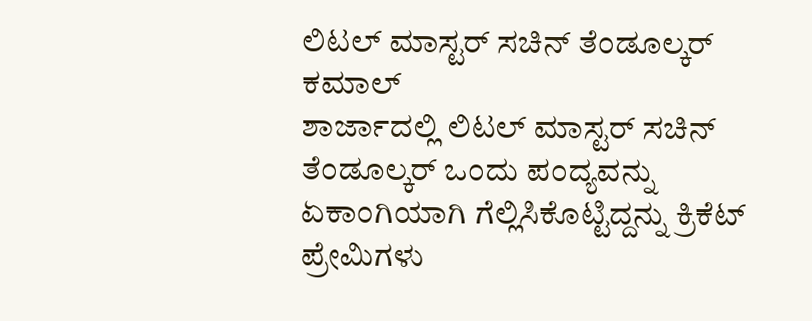ಲಿಟಲ್ ಮಾಸ್ಟರ್ ಸಚಿನ್ ತೆಂಡೂಲ್ಕರ್ ಕಮಾಲ್
ಶಾರ್ಜಾದಲ್ಲಿ ಲಿಟಲ್ ಮಾಸ್ಟರ್ ಸಚಿನ್ ತೆಂಡೂಲ್ಕರ್ ಒಂದು ಪಂದ್ಯವನ್ನು ಏಕಾಂಗಿಯಾಗಿ ಗೆಲ್ಲಿಸಿಕೊಟ್ಟಿದ್ದನ್ನು ಕ್ರಿಕೆಟ್ ಪ್ರೇಮಿಗಳು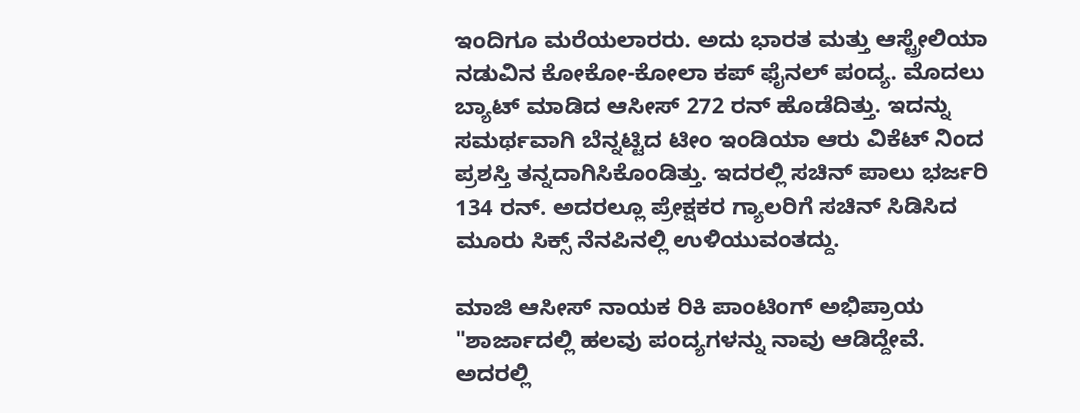ಇಂದಿಗೂ ಮರೆಯಲಾರರು. ಅದು ಭಾರತ ಮತ್ತು ಆಸ್ಟ್ರೇಲಿಯಾ ನಡುವಿನ ಕೋಕೋ-ಕೋಲಾ ಕಪ್ ಫೈನಲ್ ಪಂದ್ಯ. ಮೊದಲು ಬ್ಯಾಟ್ ಮಾಡಿದ ಆಸೀಸ್ 272 ರನ್ ಹೊಡೆದಿತ್ತು. ಇದನ್ನು ಸಮರ್ಥವಾಗಿ ಬೆನ್ನಟ್ಟಿದ ಟೀಂ ಇಂಡಿಯಾ ಆರು ವಿಕೆಟ್ ನಿಂದ ಪ್ರಶಸ್ತಿ ತನ್ನದಾಗಿಸಿಕೊಂಡಿತ್ತು. ಇದರಲ್ಲಿ ಸಚಿನ್ ಪಾಲು ಭರ್ಜರಿ 134 ರನ್. ಅದರಲ್ಲೂ ಪ್ರೇಕ್ಷಕರ ಗ್ಯಾಲರಿಗೆ ಸಚಿನ್ ಸಿಡಿಸಿದ ಮೂರು ಸಿಕ್ಸ್ ನೆನಪಿನಲ್ಲಿ ಉಳಿಯುವಂತದ್ದು.

ಮಾಜಿ ಆಸೀಸ್ ನಾಯಕ ರಿಕಿ ಪಾಂಟಿಂಗ್ ಅಭಿಪ್ರಾಯ
"ಶಾರ್ಜಾದಲ್ಲಿ ಹಲವು ಪಂದ್ಯಗಳನ್ನು ನಾವು ಆಡಿದ್ದೇವೆ. ಅದರಲ್ಲಿ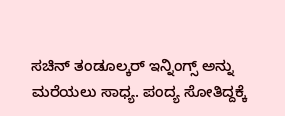ಸಚಿನ್ ತಂಡೂಲ್ಕರ್ ಇನ್ನಿಂಗ್ಸ್ ಅನ್ನು ಮರೆಯಲು ಸಾಧ್ಯ. ಪಂದ್ಯ ಸೋತಿದ್ದಕ್ಕೆ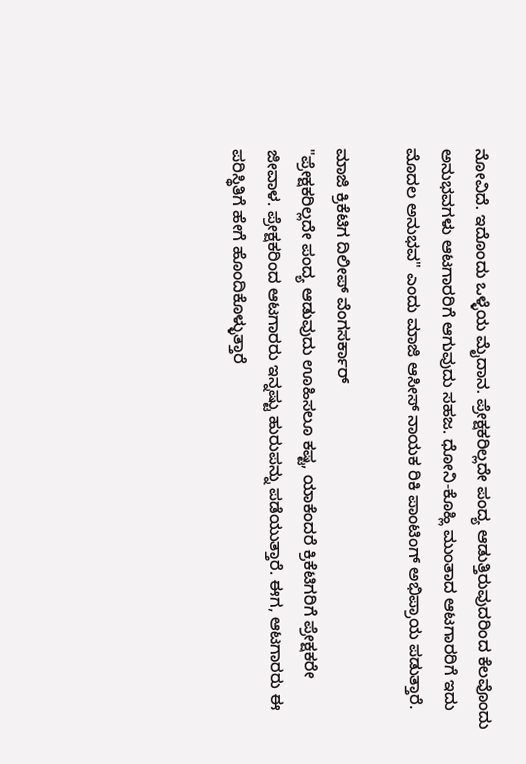ನೋವಿದೆ. ಇದೊಂದು ಒಳ್ಳೆಯ ಮೈದಾನ. ಪ್ರೇಕ್ಷಕರಿಲ್ಲದೇ ಪಂದ್ಯ ಆಡುತ್ತಿರುವುದರಿಂದ ಕೆಲವೊಂದು ಅನುಭವಗಳು ಆಟಗಾರರಿಗೆ ಆಗುವುದು ಸಹಜ. ಧೋನಿ-ಕೊಹ್ಲಿ ಮುಂತಾದ ಆಟಗಾರರಿಗೆ ಇದು ಮೊದಲ ಅನುಭವ" ಎಂದು ಮಾಜಿ ಆಸೀಸ್ ನಾಯಕ ರಿಕಿ ಪಾಂಟಿಂಗ್ ಅಭಿಪ್ರಾಯ ಪಡುತ್ತಾರೆ.

ಮಾಜಿ ಕ್ರಿಕೆಟಿಗ ದಿಲೀಪ್ ವೆಂಗಸರ್ಕಾರ್
"ಪ್ರೇಕ್ಷಕರಿಲ್ಲದೇ ಪಂದ್ಯ ಆಡುವುದು ಊಹಿಸಲೂ ಕಷ್ಟ, ಯಾಕೆಂದರೆ ಕ್ರಿಕೆಟಿಗರಿಗೆ ಪ್ರೇಕ್ಷಕರೇ ಜೀವಾಳ. ಪ್ರೇಕ್ಷಕರಿಂದ ಆಟಗಾರರು ಇನ್ನಷ್ಟು ಹುರುಪನ್ನು ಪಡೆಯುತ್ತಾರೆ. ಈಗ, ಆಟಗಾರರು ಈ ಪರಿಸ್ಥಿತಿಗೆ ಹೇಗೆ ಹೊಂದಿಕೊಳ್ಳುತ್ತಾರೆ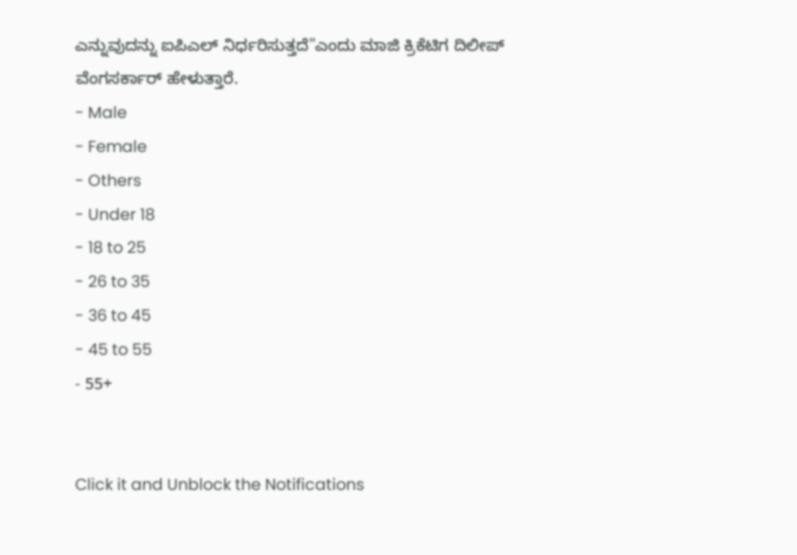ಎನ್ನುವುದನ್ನು ಐಪಿಎಲ್ ನಿರ್ಧರಿಸುತ್ತದೆ"ಎಂದು ಮಾಜಿ ಕ್ರಿಕೆಟಿಗ ದಿಲೀಪ್ ವೆಂಗಸರ್ಕಾರ್ ಹೇಳುತ್ತಾರೆ.
- Male
- Female
- Others
- Under 18
- 18 to 25
- 26 to 35
- 36 to 45
- 45 to 55
- 55+


Click it and Unblock the Notifications